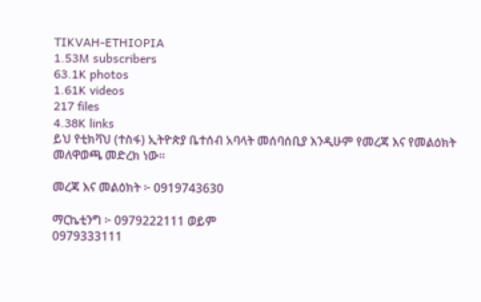TIKVAH-ETHIOPIA
1.53M subscribers
63.1K photos
1.61K videos
217 files
4.38K links
ይህ የቲክቫህ (ተስፋ) ኢትዮጵያ ቤተሰብ አባላት መሰባሰቢያ እንዲሁም የመረጃ እና የመልዕክት መለዋወጫ መድረክ ነው።

መረጃ እና መልዕክት ፦ 0919743630

ማርኬቲንግ ፦ 0979222111 ወይም
0979333111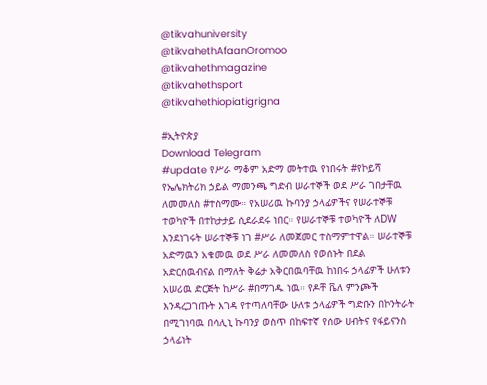@tikvahuniversity
@tikvahethAfaanOromoo
@tikvahethmagazine
@tikvahethsport
@tikvahethiopiatigrigna

#ኢትዮጵያ
Download Telegram
#update የሥራ ማቆም አድማ መትተዉ የነበሩት #የኮይሻ የኤሌክትሪክ ኃይል ማመንጫ ግድብ ሠራተኞች ወደ ሥራ ገበታቸዉ ለመመለስ #ተስማሙ። የአሠሪዉ ኩባንያ ኃላፊዎችና የሠራተኞቹ ተወካዮች በተከታታይ ሲደራደሩ ነበር። የሠራተኞቹ ተወካዮች ለDW እንደነገሩት ሠራተኞቹ ነገ #ሥራ ለመጀመር ተስማምተዋል። ሠራተኞቹ አድማዉን አቁመዉ ወደ ሥራ ለመመለስ የወሰኑት በደል አድርሰዉብናል በማለት ቅሬታ አቅርበዉባቸዉ ከነበሩ ኃላፊዎች ሁለቱን አሠሪዉ ድርጅት ከሥራ #በማገዱ ነዉ። የዶቸ ቬለ ምንጮች እንዳረጋገጡት እገዳ የተጣለባቸው ሁለቱ ኃላፊዎች ግድቡን በኮንትራት በሚገነባዉ በሳሊኒ ኩባንያ ወስጥ በከፍተኛ የሰው ሀብትና የፋይናንስ ኃላፊነት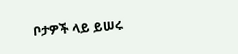ቦታዎች ላይ ይሠሩ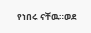የነበሩ ናቸዉ።ወደ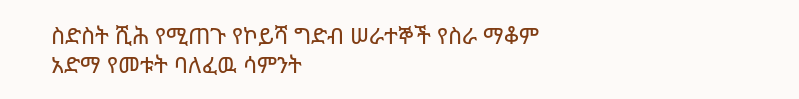ስድስት ሺሕ የሚጠጉ የኮይሻ ግድብ ሠራተኞች የስራ ማቆም አድማ የመቱት ባለፈዉ ሳምንት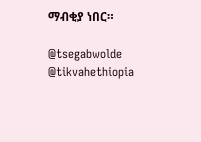ማብቂያ ነበር።

@tsegabwolde @tikvahethiopia